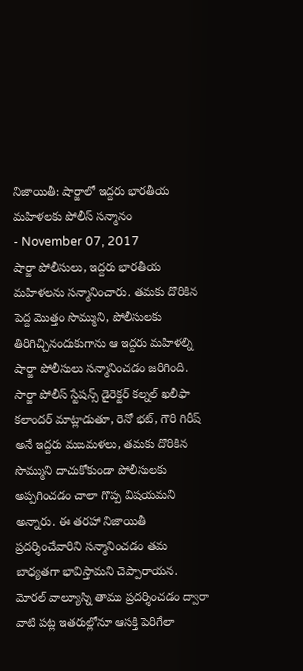నిజాయితీ: షార్జాలో ఇద్దరు భారతీయ మహిళలకు పోలీస్ సన్మానం
- November 07, 2017
షార్జా పోలీసులు, ఇద్దరు భారతీయ మహిళలను సన్మానించారు. తమకు దొరికిన పెద్ద మొత్తం సొమ్ముని, పోలీసులకు తిరిగిచ్చినందుకుగాను ఆ ఇద్దరు మహిళల్ని షార్జా పోలీసులు సన్మానించడం జరిగింది. సార్జా పోలీస్ స్టేషన్స్ డైరెక్టర్ కల్నల్ ఖలీఫా కలాందర్ మాట్లాడుతూ, రెనో భట్, గౌరి గిరీష్ అనే ఇద్దరు మఙమళలు, తమకు దొరికిన సొమ్ముని దాచుకోకుండా పోలీసులకు అప్పగించడం చాలా గొప్ప విషయమని అన్నారు. ఈ తరహా నిజాయితీ ప్రదర్శించేవారిని సన్మానించడం తమ బాధ్యతగా భావిస్తామని చెప్పారాయన. మోరల్ వాల్యూస్ని తాము ప్రదర్శించడం ద్వారా వాటి పట్ల ఇతరుల్లోనూ ఆసక్తి పెరిగేలా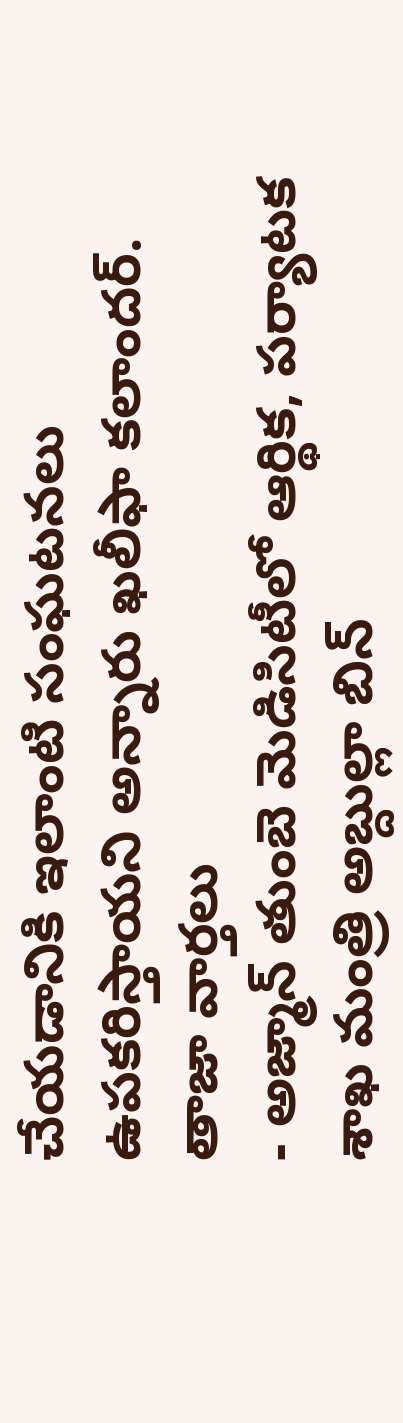చేయడానికి ఇలాంటి సంఘటనలు ఉపకరిస్తాయని అన్నారు ఖలీఫా కలాందర్.
తాజా వార్తలు
- అజ్మాన్ తుంబె మెడిసిటీలో ఆర్థిక, పర్యాటక శాఖ మంత్రి అబ్దుల్లా బిన్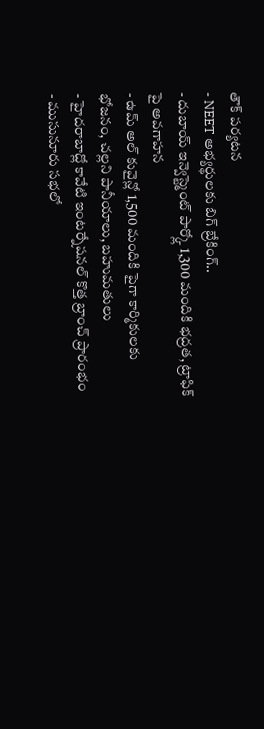తౌక్ పర్యటన
- NEET అభ్యర్థులకు బిగ్ బ్రేకింగ్..
- దుబాయ్ ఇన్వెస్ట్మెంట్ పార్క్లో 1,300 మందికి భద్రత, ట్రాఫిక్ పై అవగాహన
- ఉమ్ అల్ కువైన్లో 1,500 మందికి పైగా కార్మికులకు భోజనం, చల్లని పానీయాలు, బహుమతులు
- హైదరాబాద్లో కావేటి ఇంటర్నేషనల్ కొత్త బ్రాంచ్ ప్రారంభం
- ముసునూరు సభలో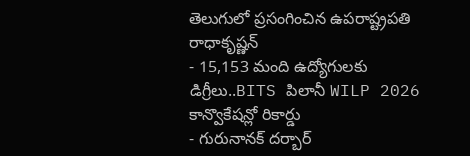తెలుగులో ప్రసంగించిన ఉపరాష్ట్రపతి రాధాకృష్ణన్
- 15,153 మంది ఉద్యోగులకు డిగ్రీలు..BITS పిలానీ WILP 2026 కాన్వొకేషన్లో రికార్డు
- గురునానక్ దర్బార్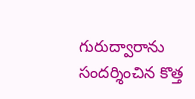గురుద్వారాను సందర్శించిన కొత్త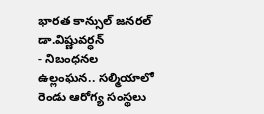భారత కాన్సుల్ జనరల్ డా.విష్ణువర్ధన్
- నిబంధనల ఉల్లంఘన.. సల్మియాలో రెండు ఆరోగ్య సంస్థలు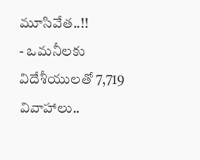మూసివేత..!!
- ఒమనీలకు విదేశీయులతో 7,719 వివాహాలు..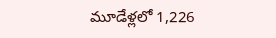మూడేళ్లలో 1,226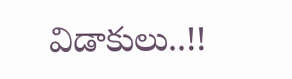విడాకులు..!!